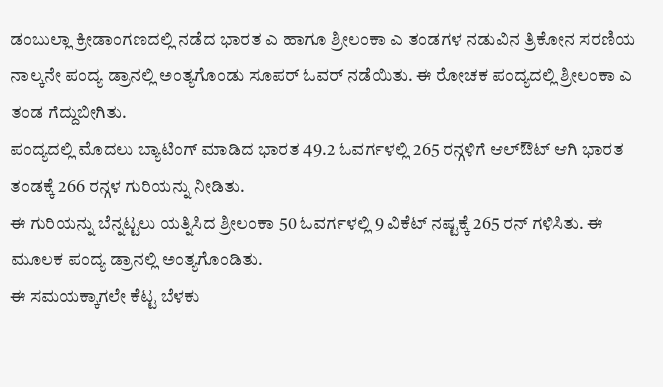ಡಂಬುಲ್ಲಾ ಕ್ರೀಡಾಂಗಣದಲ್ಲಿ ನಡೆದ ಭಾರತ ಎ ಹಾಗೂ ಶ್ರೀಲಂಕಾ ಎ ತಂಡಗಳ ನಡುವಿನ ತ್ರಿಕೋನ ಸರಣಿಯ ನಾಲ್ಕನೇ ಪಂದ್ಯ ಡ್ರಾನಲ್ಲಿ ಅಂತ್ಯಗೊಂಡು ಸೂಪರ್ ಓವರ್ ನಡೆಯಿತು. ಈ ರೋಚಕ ಪಂದ್ಯದಲ್ಲಿ ಶ್ರೀಲಂಕಾ ಎ ತಂಡ ಗೆದ್ದುಬೀಗಿತು.
ಪಂದ್ಯದಲ್ಲಿ ಮೊದಲು ಬ್ಯಾಟಿಂಗ್ ಮಾಡಿದ ಭಾರತ 49.2 ಓವರ್ಗಳಲ್ಲಿ 265 ರನ್ಗಳಿಗೆ ಆಲ್ಔಟ್ ಆಗಿ ಭಾರತ ತಂಡಕ್ಕೆ 266 ರನ್ಗಳ ಗುರಿಯನ್ನು ನೀಡಿತು.
ಈ ಗುರಿಯನ್ನು ಬೆನ್ನಟ್ಟಲು ಯತ್ನಿಸಿದ ಶ್ರೀಲಂಕಾ 50 ಓವರ್ಗಳಲ್ಲಿ 9 ವಿಕೆಟ್ ನಷ್ಟಕ್ಕೆ 265 ರನ್ ಗಳಿಸಿತು. ಈ ಮೂಲಕ ಪಂದ್ಯ ಡ್ರಾನಲ್ಲಿ ಅಂತ್ಯಗೊಂಡಿತು.
ಈ ಸಮಯಕ್ಕಾಗಲೇ ಕೆಟ್ಟ ಬೆಳಕು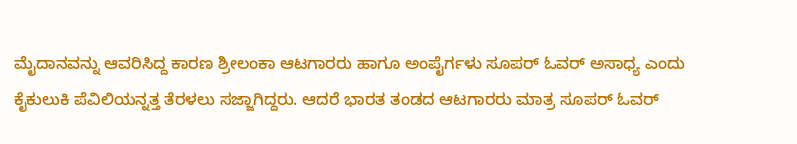ಮೈದಾನವನ್ನು ಆವರಿಸಿದ್ದ ಕಾರಣ ಶ್ರೀಲಂಕಾ ಆಟಗಾರರು ಹಾಗೂ ಅಂಪೈರ್ಗಳು ಸೂಪರ್ ಓವರ್ ಅಸಾಧ್ಯ ಎಂದು ಕೈಕುಲುಕಿ ಪೆವಿಲಿಯನ್ನತ್ತ ತೆರಳಲು ಸಜ್ಜಾಗಿದ್ದರು. ಆದರೆ ಭಾರತ ತಂಡದ ಆಟಗಾರರು ಮಾತ್ರ ಸೂಪರ್ ಓವರ್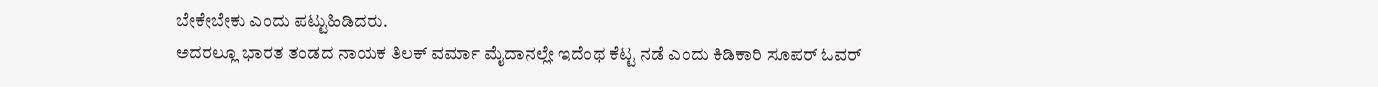ಬೇಕೇಬೇಕು ಎಂದು ಪಟ್ಟುಹಿಡಿದರು.
ಅದರಲ್ಲೂ ಭಾರತ ತಂಡದ ನಾಯಕ ತಿಲಕ್ ವರ್ಮಾ ಮೈದಾನಲ್ಲೇ ಇದೆಂಥ ಕೆಟ್ಟ ನಡೆ ಎಂದು ಕಿಡಿಕಾರಿ ಸೂಪರ್ ಓವರ್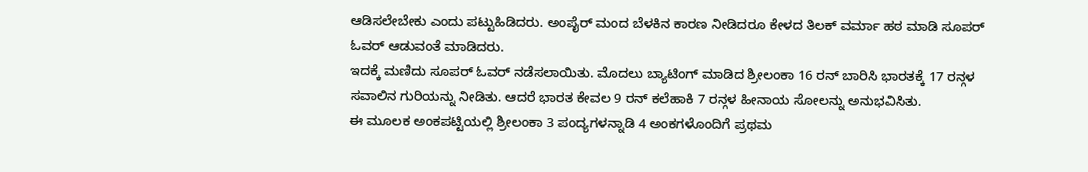ಆಡಿಸಲೇಬೇಕು ಎಂದು ಪಟ್ಟುಹಿಡಿದರು. ಅಂಪೈರ್ ಮಂದ ಬೆಳಕಿನ ಕಾರಣ ನೀಡಿದರೂ ಕೇಳದ ತಿಲಕ್ ವರ್ಮಾ ಹಠ ಮಾಡಿ ಸೂಪರ್ ಓವರ್ ಆಡುವಂತೆ ಮಾಡಿದರು.
ಇದಕ್ಕೆ ಮಣಿದು ಸೂಪರ್ ಓವರ್ ನಡೆಸಲಾಯಿತು. ಮೊದಲು ಬ್ಯಾಟಿಂಗ್ ಮಾಡಿದ ಶ್ರೀಲಂಕಾ 16 ರನ್ ಬಾರಿಸಿ ಭಾರತಕ್ಕೆ 17 ರನ್ಗಳ ಸವಾಲಿನ ಗುರಿಯನ್ನು ನೀಡಿತು. ಆದರೆ ಭಾರತ ಕೇವಲ 9 ರನ್ ಕಲೆಹಾಕಿ 7 ರನ್ಗಳ ಹೀನಾಯ ಸೋಲನ್ನು ಅನುಭವಿಸಿತು.
ಈ ಮೂಲಕ ಅಂಕಪಟ್ಟಿಯಲ್ಲಿ ಶ್ರೀಲಂಕಾ 3 ಪಂದ್ಯಗಳನ್ನಾಡಿ 4 ಅಂಕಗಳೊಂದಿಗೆ ಪ್ರಥಮ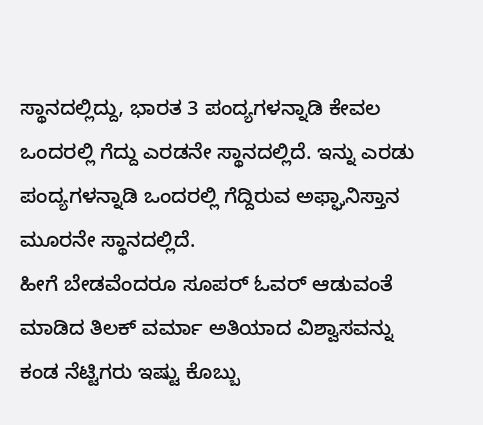ಸ್ಥಾನದಲ್ಲಿದ್ದು, ಭಾರತ 3 ಪಂದ್ಯಗಳನ್ನಾಡಿ ಕೇವಲ ಒಂದರಲ್ಲಿ ಗೆದ್ದು ಎರಡನೇ ಸ್ಥಾನದಲ್ಲಿದೆ. ಇನ್ನು ಎರಡು ಪಂದ್ಯಗಳನ್ನಾಡಿ ಒಂದರಲ್ಲಿ ಗೆದ್ದಿರುವ ಅಫ್ಘಾನಿಸ್ತಾನ ಮೂರನೇ ಸ್ಥಾನದಲ್ಲಿದೆ.
ಹೀಗೆ ಬೇಡವೆಂದರೂ ಸೂಪರ್ ಓವರ್ ಆಡುವಂತೆ ಮಾಡಿದ ತಿಲಕ್ ವರ್ಮಾ ಅತಿಯಾದ ವಿಶ್ವಾಸವನ್ನು ಕಂಡ ನೆಟ್ಟಿಗರು ಇಷ್ಟು ಕೊಬ್ಬು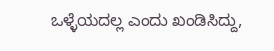ಒಳ್ಳೆಯದಲ್ಲ ಎಂದು ಖಂಡಿಸಿದ್ದು,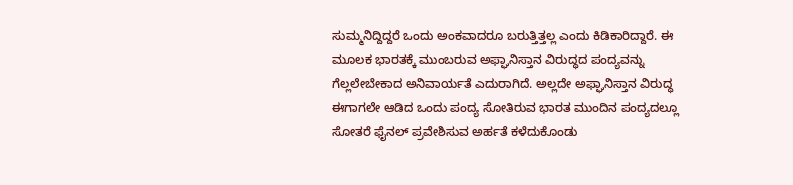ಸುಮ್ಮನಿದ್ದಿದ್ದರೆ ಒಂದು ಅಂಕವಾದರೂ ಬರುತ್ತಿತ್ತಲ್ಲ ಎಂದು ಕಿಡಿಕಾರಿದ್ದಾರೆ. ಈ ಮೂಲಕ ಭಾರತಕ್ಕೆ ಮುಂಬರುವ ಅಫ್ಘಾನಿಸ್ತಾನ ವಿರುದ್ಧದ ಪಂದ್ಯವನ್ನು ಗೆಲ್ಲಲೇಬೇಕಾದ ಅನಿವಾರ್ಯತೆ ಎದುರಾಗಿದೆ. ಅಲ್ಲದೇ ಅಫ್ಘಾನಿಸ್ತಾನ ವಿರುದ್ಧ ಈಗಾಗಲೇ ಆಡಿದ ಒಂದು ಪಂದ್ಯ ಸೋತಿರುವ ಭಾರತ ಮುಂದಿನ ಪಂದ್ಯದಲ್ಲೂ ಸೋತರೆ ಫೈನಲ್ ಪ್ರವೇಶಿಸುವ ಅರ್ಹತೆ ಕಳೆದುಕೊಂಡು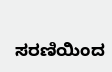ಸರಣಿಯಿಂದ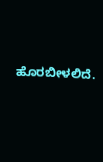ಹೊರಬೀಳಲಿದೆ.